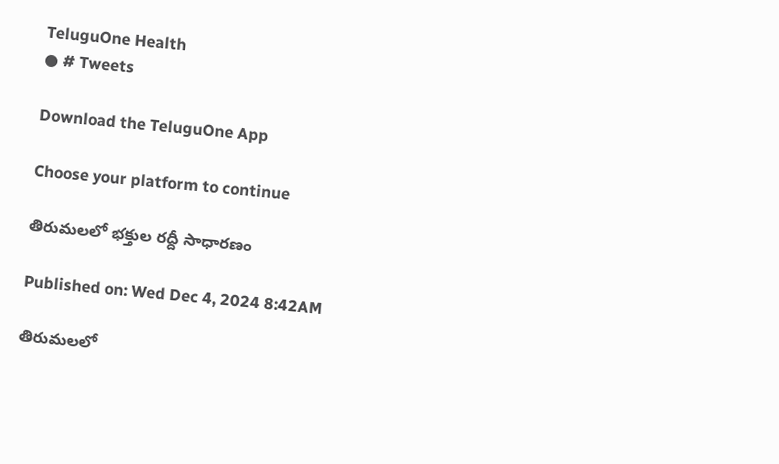TeluguOne Health
● # Tweets

Download the TeluguOne App

Choose your platform to continue

తిరుమలలో భక్తుల రద్దీ సాధారణం

Published on: Wed Dec 4, 2024 8:42AM

తిరుమలలో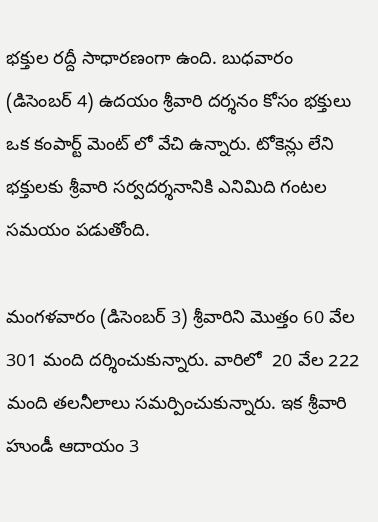భక్తుల రద్దీ సాధారణంగా ఉంది. బుధవారం (డిసెంబర్ 4) ఉదయం శ్రీవారి దర్శనం కోసం భక్తులు ఒక కంపార్ట్ మెంట్ లో వేచి ఉన్నారు. టోకెన్లు లేని భక్తులకు శ్రీవారి సర్వదర్శనానికి ఎనిమిది గంటల సమయం పడుతోంది.

మంగళవారం (డిసెంబర్ 3) శ్రీవారిని మొత్తం 60 వేల 301 మంది దర్శించుకున్నారు. వారిలో  20 వేల 222 మంది తలనీలాలు సమర్పించుకున్నారు. ఇక శ్రీవారి హుండీ ఆదాయం 3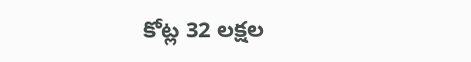కోట్ల 32 లక్షల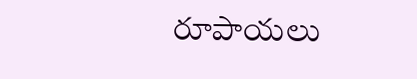రూపాయలు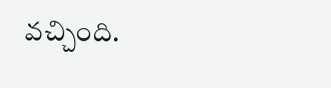వచ్చింది.